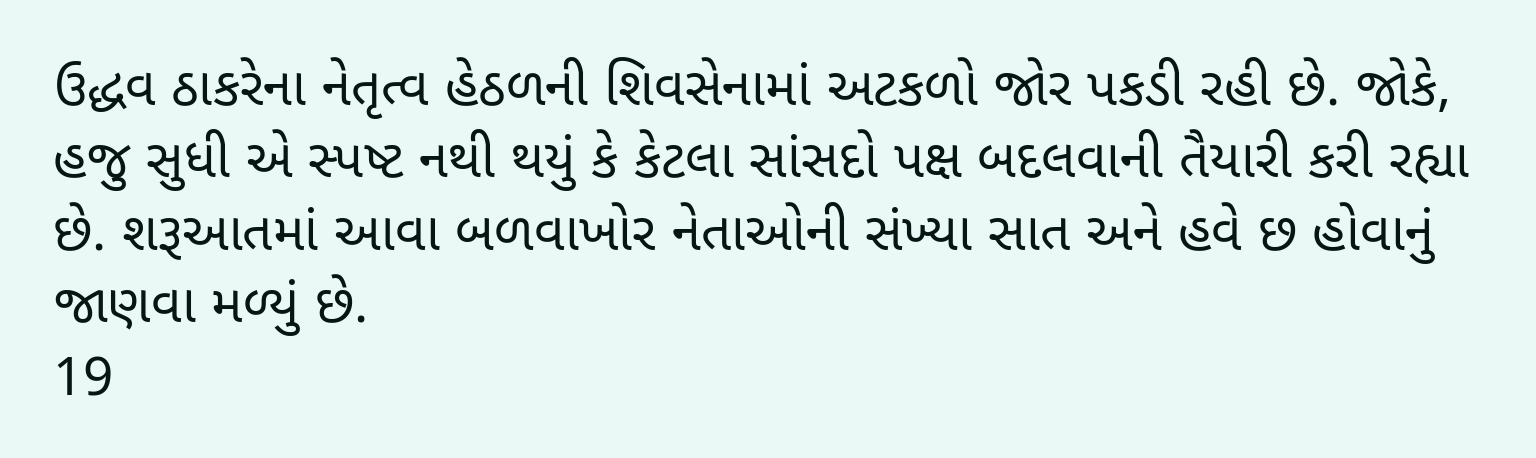ઉદ્ધવ ઠાકરેના નેતૃત્વ હેઠળની શિવસેનામાં અટકળો જોર પકડી રહી છે. જોકે, હજુ સુધી એ સ્પષ્ટ નથી થયું કે કેટલા સાંસદો પક્ષ બદલવાની તૈયારી કરી રહ્યા છે. શરૂઆતમાં આવા બળવાખોર નેતાઓની સંખ્યા સાત અને હવે છ હોવાનું જાણવા મળ્યું છે.
19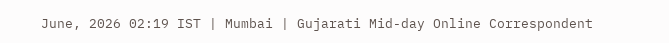June, 2026 02:19 IST | Mumbai | Gujarati Mid-day Online Correspondent